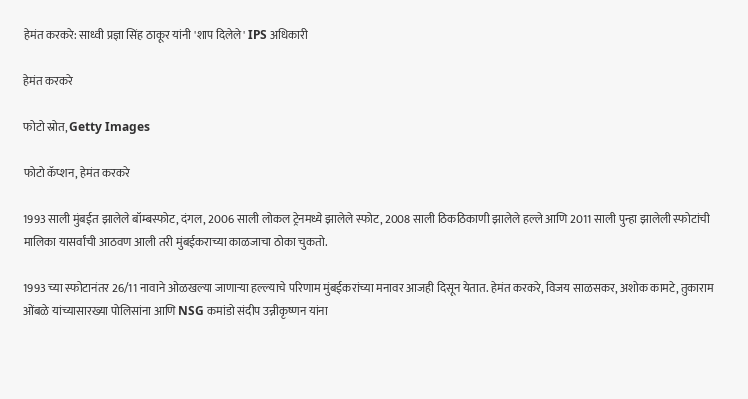हेमंत करकरे: साध्वी प्रज्ञा सिंह ठाकूर यांनी 'शाप दिलेले' IPS अधिकारी

हेमंत करकरे

फोटो स्रोत, Getty Images

फोटो कॅप्शन, हेमंत करकरे

1993 साली मुंबईत झालेले बॉम्बस्फोट, दंगल, 2006 साली लोकल ट्रेनमध्ये झालेले स्फोट, 2008 साली ठिकठिकाणी झालेले हल्ले आणि 2011 साली पुन्हा झालेली स्फोटांची मालिका यासर्वांची आठवण आली तरी मुंबईकराच्या काळजाचा ठोका चुकतो.

1993 च्या स्फोटानंतर 26/11 नावाने ओळखल्या जाणाऱ्या हल्ल्याचे परिणाम मुंबईकरांच्या मनावर आजही दिसून येतात. हेमंत करकरे, विजय साळसकर, अशोक कामटे, तुकाराम ओंबळे यांच्यासारख्या पोलिसांना आणि NSG कमांडो संदीप उन्नीकृष्णन यांना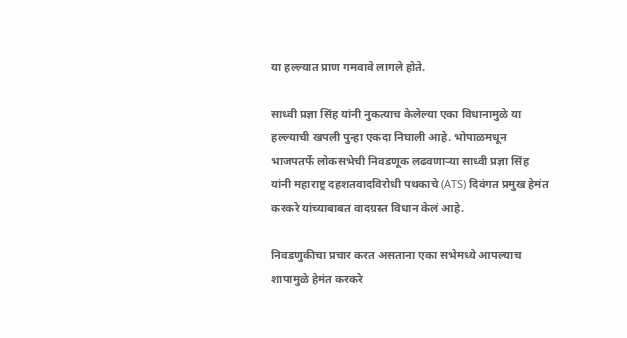या हल्ल्यात प्राण गमवावे लागले होते.

साध्वी प्रज्ञा सिंह यांनी नुकत्याच केलेल्या एका विधानामुळे या हल्ल्याची खपली पुन्हा एकदा निघाली आहे. भोपाळमधून भाजपतर्फे लोकसभेची निवडणूक लढवणाऱ्या साध्वी प्रज्ञा सिंह यांनी महाराष्ट्र दहशतवादविरोधी पथकाचे (ATS) दिवंगत प्रमुख हेमंत करकरे यांच्याबाबत वादग्रस्त विधान केलं आहे.

निवडणुकीचा प्रचार करत असताना एका सभेमध्ये आपल्याच शापामुळे हेमंत करकरे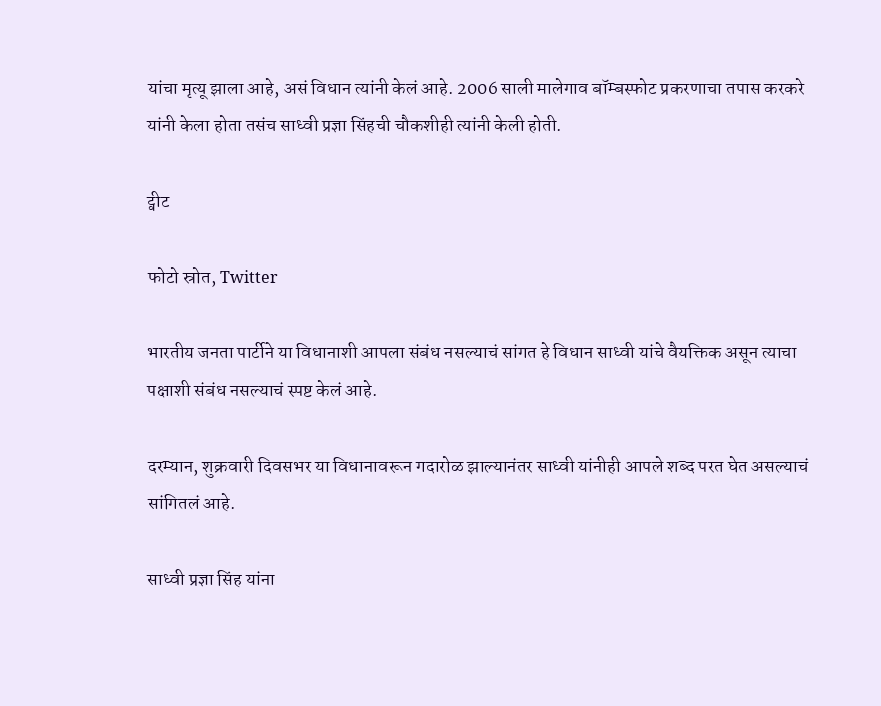यांचा मृत्यू झाला आहे, असं विधान त्यांनी केलं आहे. 2006 साली मालेगाव बॉम्बस्फोट प्रकरणाचा तपास करकरे यांनी केला होता तसंच साध्वी प्रज्ञा सिंहची चौकशीही त्यांनी केली होती.

ट्वीट

फोटो स्रोत, Twitter

भारतीय जनता पार्टीने या विधानाशी आपला संबंध नसल्याचं सांगत हे विधान साध्वी यांचे वैयक्तिक असून त्याचा पक्षाशी संबंध नसल्याचं स्पष्ट केलं आहे.

दरम्यान, शुक्रवारी दिवसभर या विधानावरून गदारोळ झाल्यानंतर साध्वी यांनीही आपले शब्द परत घेत असल्याचं सांगितलं आहे.

साध्वी प्रज्ञा सिंह यांना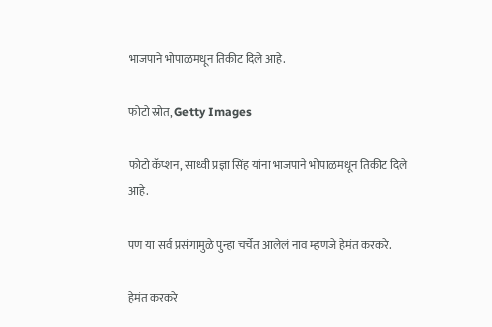भाजपाने भोपाळमधून तिकीट दिले आहे.

फोटो स्रोत, Getty Images

फोटो कॅप्शन, साध्वी प्रज्ञा सिंह यांना भाजपाने भोपाळमधून तिकीट दिले आहे.

पण या सर्व प्रसंगामुळे पुन्हा चर्चेत आलेलं नाव म्हणजे हेमंत करकरे.

हेमंत करकरे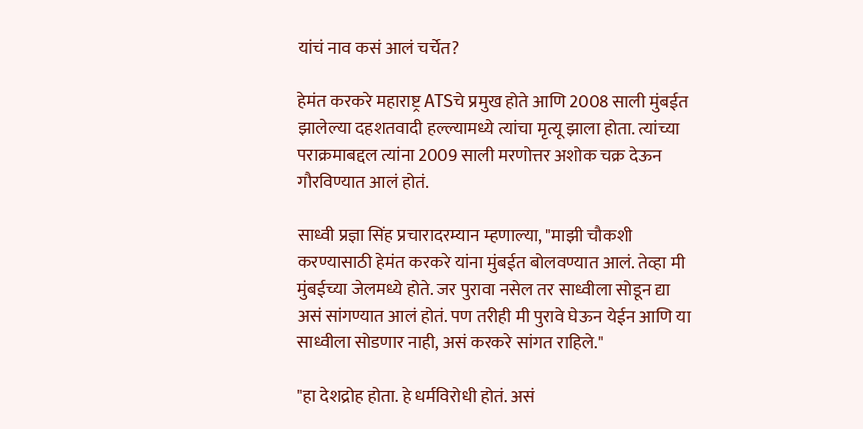यांचं नाव कसं आलं चर्चेत?

हेमंत करकरे महाराष्ट्र ATSचे प्रमुख होते आणि 2008 साली मुंबईत झालेल्या दहशतवादी हल्ल्यामध्ये त्यांचा मृत्यू झाला होता. त्यांच्या पराक्रमाबद्दल त्यांना 2009 साली मरणोत्तर अशोक चक्र देऊन गौरविण्यात आलं होतं.

साध्वी प्रज्ञा सिंह प्रचारादरम्यान म्हणाल्या, "माझी चौकशी करण्यासाठी हेमंत करकरे यांना मुंबईत बोलवण्यात आलं. तेव्हा मी मुंबईच्या जेलमध्ये होते. जर पुरावा नसेल तर साध्वीला सोडून द्या असं सांगण्यात आलं होतं. पण तरीही मी पुरावे घेऊन येईन आणि या साध्वीला सोडणार नाही, असं करकरे सांगत राहिले."

"हा देशद्रोह होता. हे धर्मविरोधी होतं. असं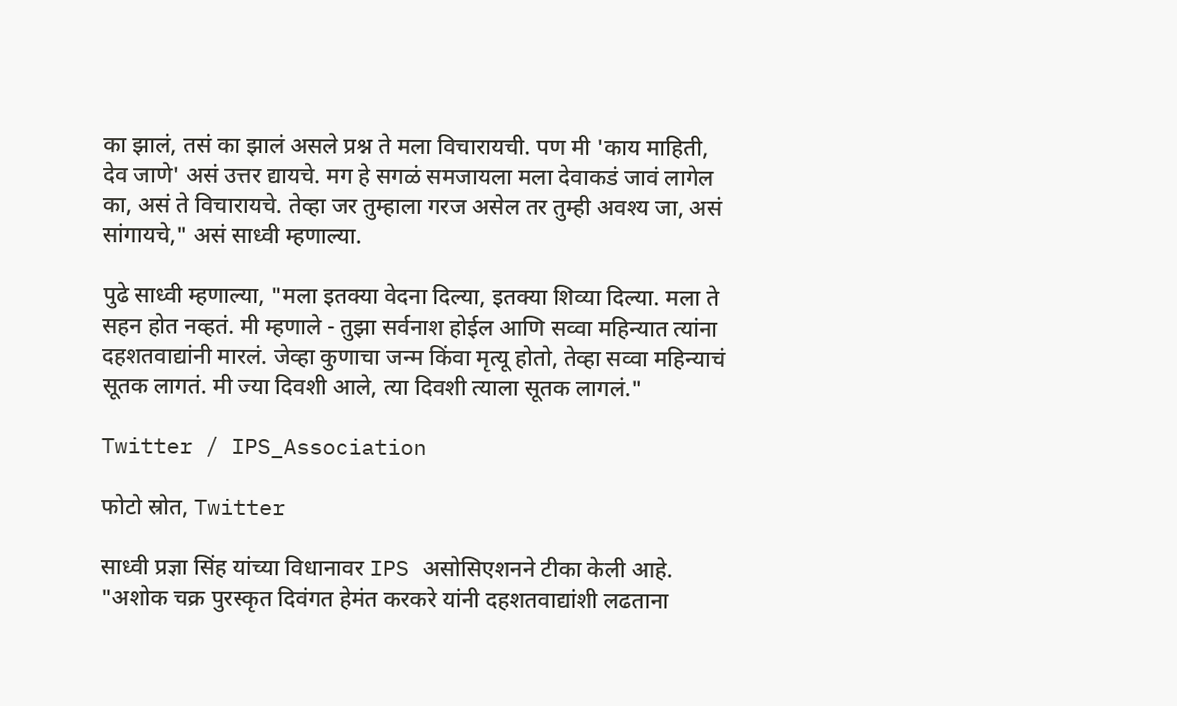का झालं, तसं का झालं असले प्रश्न ते मला विचारायची. पण मी 'काय माहिती, देव जाणे' असं उत्तर द्यायचे. मग हे सगळं समजायला मला देवाकडं जावं लागेल का, असं ते विचारायचे. तेव्हा जर तुम्हाला गरज असेल तर तुम्ही अवश्य जा, असं सांगायचे," असं साध्वी म्हणाल्या.

पुढे साध्वी म्हणाल्या, "मला इतक्या वेदना दिल्या, इतक्या शिव्या दिल्या. मला ते सहन होत नव्हतं. मी म्हणाले - तुझा सर्वनाश होईल आणि सव्वा महिन्यात त्यांना दहशतवाद्यांनी मारलं. जेव्हा कुणाचा जन्म किंवा मृत्यू होतो, तेव्हा सव्वा महिन्याचं सूतक लागतं. मी ज्या दिवशी आले, त्या दिवशी त्याला सूतक लागलं."

Twitter / IPS_Association

फोटो स्रोत, Twitter

साध्वी प्रज्ञा सिंह यांच्या विधानावर IPS असोसिएशनने टीका केली आहे. "अशोक चक्र पुरस्कृत दिवंगत हेमंत करकरे यांनी दहशतवाद्यांशी लढताना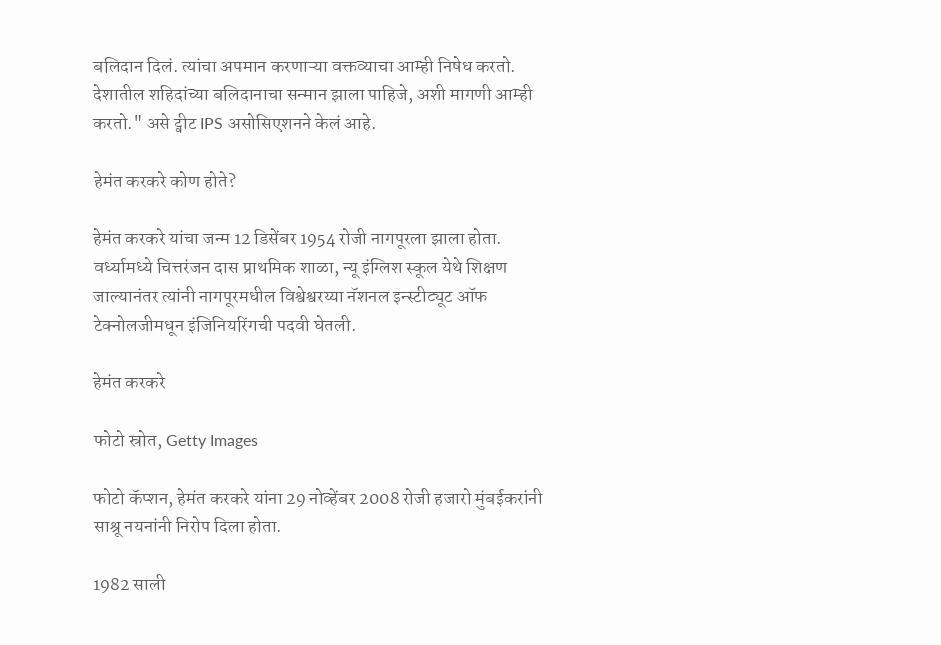बलिदान दिलं. त्यांचा अपमान करणाऱ्या वक्तव्याचा आम्ही निषेध करतो. देशातील शहिदांच्या बलिदानाचा सन्मान झाला पाहिजे, अशी मागणी आम्ही करतो." असे ट्वीट IPS असोसिएशनने केलं आहे.

हेमंत करकरे कोण होते?

हेमंत करकरे यांचा जन्म 12 डिसेंबर 1954 रोजी नागपूरला झाला होता. वर्ध्यामध्ये चित्तरंजन दास प्राथमिक शाळा, न्यू इंग्लिश स्कूल येथे शिक्षण जाल्यानंतर त्यांनी नागपूरमधील विश्वेश्वरय्या नॅशनल इन्स्टीट्यूट ऑफ टेक्नोलजीमधून इंजिनियरिंगची पदवी घेतली.

हेमंत करकरे

फोटो स्रोत, Getty Images

फोटो कॅप्शन, हेमंत करकरे यांना 29 नोव्हेंबर 2008 रोजी हजारो मुंबईकरांनी साश्रू नयनांनी निरोप दिला होता.

1982 साली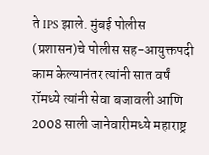ते IPS झाले. मुंबई पोलीस (प्रशासन)चे पोलीस सह-आयुक्तपदी काम केल्यानंतर त्यांनी सात वर्षं रॉमध्ये त्यांनी सेवा बजावली आणि 2008 साली जानेवारीमध्ये महाराष्ट्र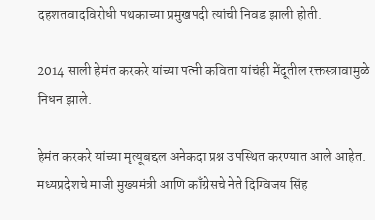दहशतवादविरोधी पथकाच्या प्रमुखपदी त्यांची निवड झाली होती.

2014 साली हेमंत करकरे यांच्या पत्नी कविता यांचंही मेंदूतील रक्तस्त्रावामुळे निधन झाले.

हेमंत करकरे यांच्या मृत्यूबद्दल अनेकदा प्रश्न उपस्थित करण्यात आले आहेत. मध्यप्रदेशचे माजी मुख्यमंत्री आणि काँग्रेसचे नेते दिग्विजय सिंह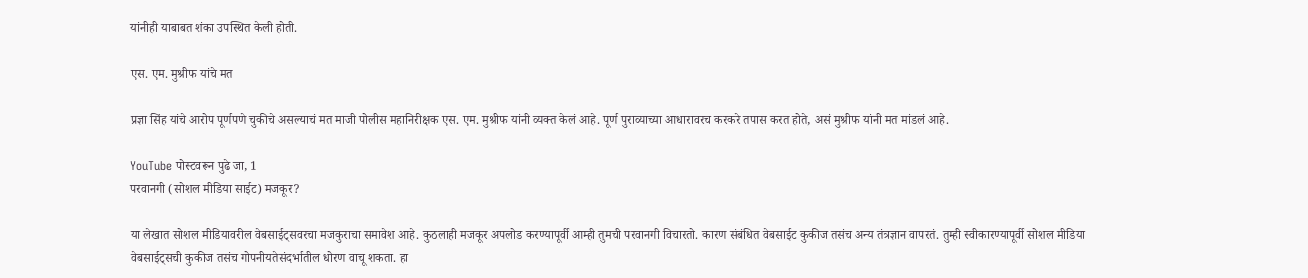यांनीही याबाबत शंका उपस्थित केली होती.

एस. एम. मुश्रीफ यांचे मत

प्रज्ञा सिंह यांचे आरोप पूर्णपणे चुकीचे असल्याचं मत माजी पोलीस महानिरीक्षक एस. एम. मुश्रीफ यांनी व्यक्त केलं आहे. पूर्ण पुराव्याच्या आधारावरच करकरे तपास करत होते, असं मुश्रीफ यांनी मत मांडलं आहे.

YouTube पोस्टवरून पुढे जा, 1
परवानगी (सोशल मीडिया साईट) मजकूर?

या लेखात सोशल मीडियावरील वेबसाईट्सवरचा मजकुराचा समावेश आहे. कुठलाही मजकूर अपलोड करण्यापूर्वी आम्ही तुमची परवानगी विचारतो. कारण संबंधित वेबसाईट कुकीज तसंच अन्य तंत्रज्ञान वापरतं. तुम्ही स्वीकारण्यापूर्वी सोशल मीडिया वेबसाईट्सची कुकीज तसंच गोपनीयतेसंदर्भातील धोरण वाचू शकता. हा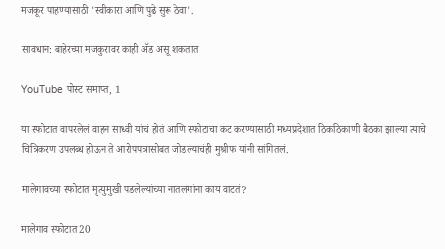मजकूर पाहण्यासाठी 'स्वीकारा आणि पुढे सुरू ठेवा'.

सावधान: बाहेरच्या मजकुरावर काही ॲड असू शकतात

YouTube पोस्ट समाप्त, 1

या स्फोटात वापरलेलं वाहन साध्वी यांचं होतं आणि स्फोटाचा कट करण्यासाठी मध्यप्रदेशात ठिकठिकाणी बैठका झाल्या त्याचे चित्रिकरण उपलब्ध होऊन ते आरोपपत्रासोबत जोडल्याचंही मुश्रीफ यांनी सांगितलं.

मालेगावच्या स्फोटात मृत्युमुखी पडलेल्यांच्या नातलगांना काय वाटतं?

मालेगाव स्फोटात 20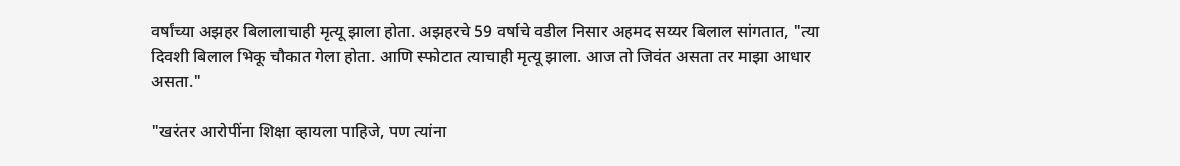वर्षांच्या अझहर बिलालाचाही मृत्यू झाला होता. अझहरचे 59 वर्षाचे वडील निसार अहमद सय्यर बिलाल सांगतात, "त्या दिवशी बिलाल भिकू चौकात गेला होता. आणि स्फोटात त्याचाही मृत्यू झाला. आज तो जिवंत असता तर माझा आधार असता."

"खरंतर आरोपींना शिक्षा व्हायला पाहिजे, पण त्यांना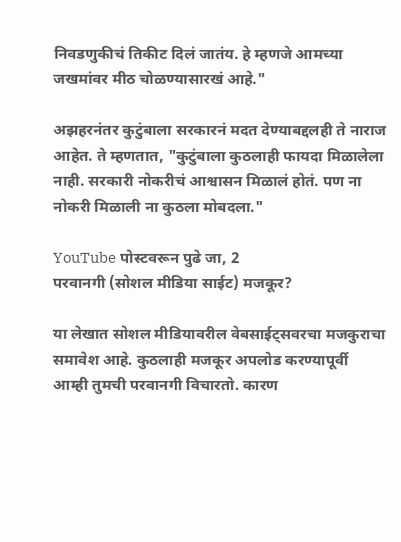निवडणुकीचं तिकीट दिलं जातंय. हे म्हणजे आमच्या जखमांवर मीठ चोळण्यासारखं आहे."

अझहरनंतर कुटुंबाला सरकारनं मदत देण्याबद्दलही ते नाराज आहेत. ते म्हणतात, "कुटुंबाला कुठलाही फायदा मिळालेला नाही. सरकारी नोकरीचं आश्वासन मिळालं होतं. पण ना नोकरी मिळाली ना कुठला मोबदला."

YouTube पोस्टवरून पुढे जा, 2
परवानगी (सोशल मीडिया साईट) मजकूर?

या लेखात सोशल मीडियावरील वेबसाईट्सवरचा मजकुराचा समावेश आहे. कुठलाही मजकूर अपलोड करण्यापूर्वी आम्ही तुमची परवानगी विचारतो. कारण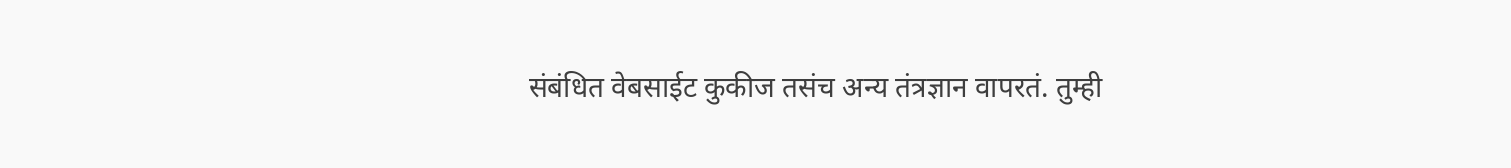संबंधित वेबसाईट कुकीज तसंच अन्य तंत्रज्ञान वापरतं. तुम्ही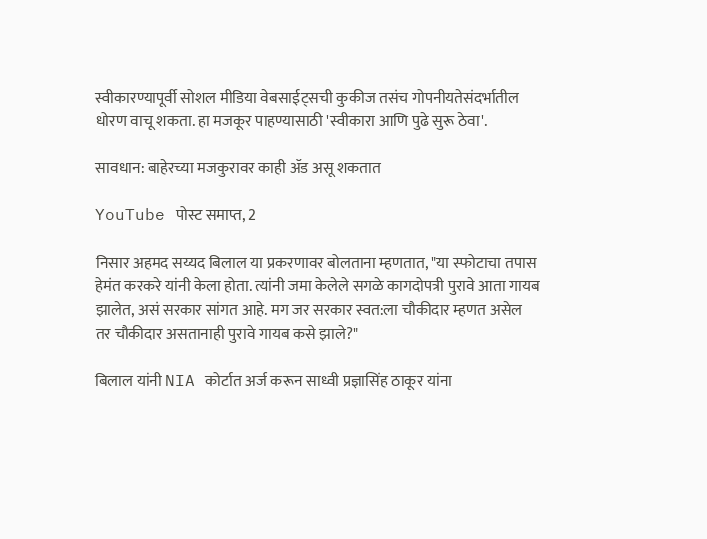स्वीकारण्यापूर्वी सोशल मीडिया वेबसाईट्सची कुकीज तसंच गोपनीयतेसंदर्भातील धोरण वाचू शकता. हा मजकूर पाहण्यासाठी 'स्वीकारा आणि पुढे सुरू ठेवा'.

सावधान: बाहेरच्या मजकुरावर काही ॲड असू शकतात

YouTube पोस्ट समाप्त, 2

निसार अहमद सय्यद बिलाल या प्रकरणावर बोलताना म्हणतात, "या स्फोटाचा तपास हेमंत करकरे यांनी केला होता. त्यांनी जमा केलेले सगळे कागदोपत्री पुरावे आता गायब झालेत, असं सरकार सांगत आहे. मग जर सरकार स्वत:ला चौकीदार म्हणत असेल तर चौकीदार असतानाही पुरावे गायब कसे झाले?"

बिलाल यांनी NIA कोर्टात अर्ज करून साध्वी प्रज्ञासिंह ठाकूर यांना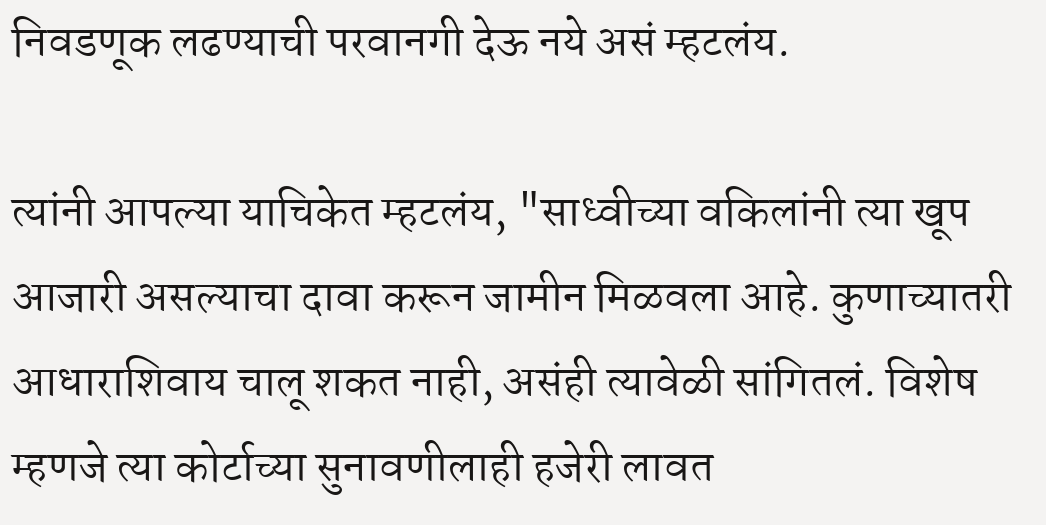निवडणूक लढण्याची परवानगी देऊ नये असं म्हटलंय.

त्यांनी आपल्या याचिकेत म्हटलंय, "साध्वीच्या वकिलांनी त्या खूप आजारी असल्याचा दावा करून जामीन मिळवला आहे. कुणाच्यातरी आधाराशिवाय चालू शकत नाही, असंही त्यावेळी सांगितलं. विशेष म्हणजे त्या कोर्टाच्या सुनावणीलाही हजेरी लावत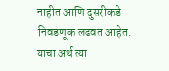नाहीत आणि दुसरीकडे निवडणूक लढवत आहेत. याचा अर्थ त्या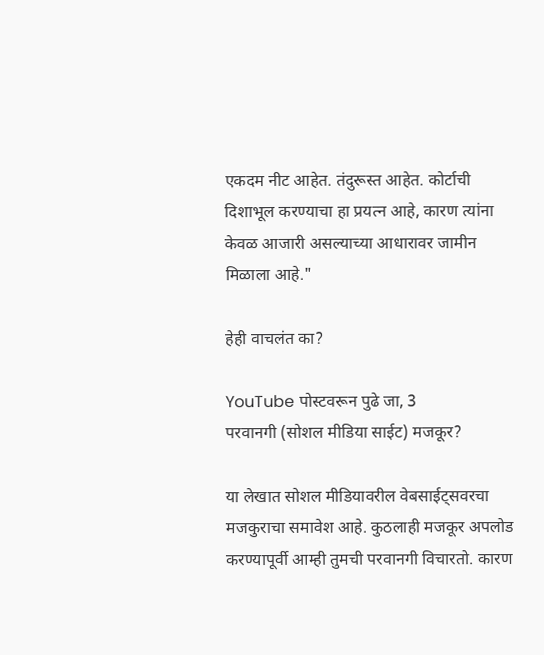एकदम नीट आहेत. तंदुरूस्त आहेत. कोर्टाची दिशाभूल करण्याचा हा प्रयत्न आहे, कारण त्यांना केवळ आजारी असल्याच्या आधारावर जामीन मिळाला आहे."

हेही वाचलंत का?

YouTube पोस्टवरून पुढे जा, 3
परवानगी (सोशल मीडिया साईट) मजकूर?

या लेखात सोशल मीडियावरील वेबसाईट्सवरचा मजकुराचा समावेश आहे. कुठलाही मजकूर अपलोड करण्यापूर्वी आम्ही तुमची परवानगी विचारतो. कारण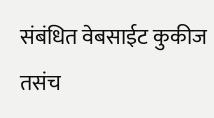संबंधित वेबसाईट कुकीज तसंच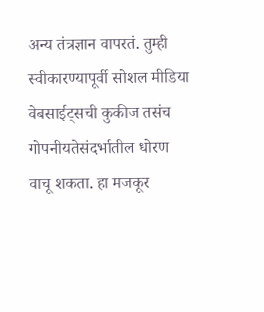अन्य तंत्रज्ञान वापरतं. तुम्ही स्वीकारण्यापूर्वी सोशल मीडिया वेबसाईट्सची कुकीज तसंच गोपनीयतेसंदर्भातील धोरण वाचू शकता. हा मजकूर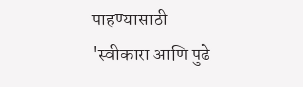पाहण्यासाठी 'स्वीकारा आणि पुढे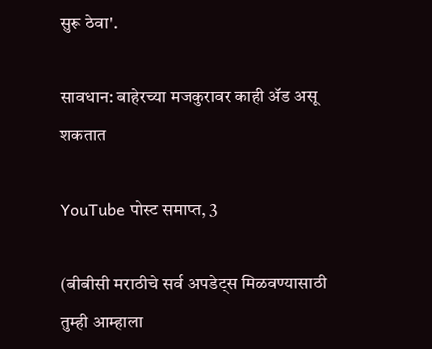सुरू ठेवा'.

सावधान: बाहेरच्या मजकुरावर काही ॲड असू शकतात

YouTube पोस्ट समाप्त, 3

(बीबीसी मराठीचे सर्व अपडेट्स मिळवण्यासाठी तुम्ही आम्हाला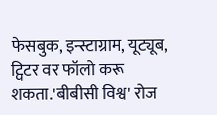फेसबुक, इन्स्टाग्राम, यूट्यूब, ट्विटर वर फॉलो करू शकता.'बीबीसी विश्व' रोज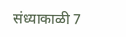संध्याकाळी 7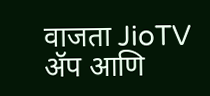वाजता JioTV ॲप आणि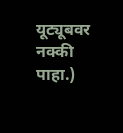यूट्यूबवर नक्की पाहा.)